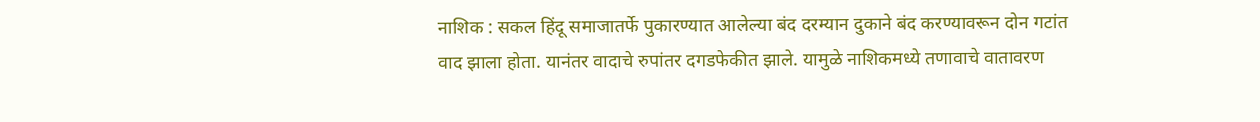नाशिक : सकल हिंदू समाजातर्फे पुकारण्यात आलेल्या बंद दरम्यान दुकाने बंद करण्यावरून दोन गटांत वाद झाला होता. यानंतर वादाचे रुपांतर दगडफेकीत झाले. यामुळे नाशिकमध्ये तणावाचे वातावरण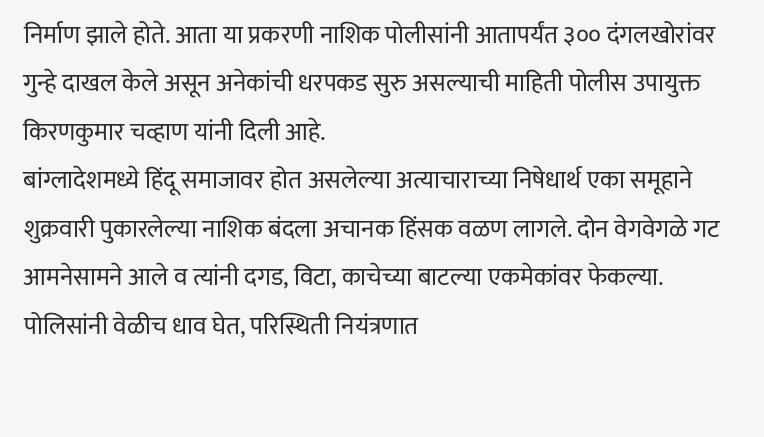निर्माण झाले होते. आता या प्रकरणी नाशिक पोलीसांनी आतापर्यंत ३०० दंगलखोरांवर गुन्हे दाखल केले असून अनेकांची धरपकड सुरु असल्याची माहिती पोलीस उपायुक्त किरणकुमार चव्हाण यांनी दिली आहे.
बांग्लादेशमध्ये हिंदू समाजावर होत असलेल्या अत्याचाराच्या निषेधार्थ एका समूहाने शुक्रवारी पुकारलेल्या नाशिक बंदला अचानक हिंसक वळण लागले. दोन वेगवेगळे गट आमनेसामने आले व त्यांनी दगड, विटा, काचेच्या बाटल्या एकमेकांवर फेकल्या. पोलिसांनी वेळीच धाव घेत, परिस्थिती नियंत्रणात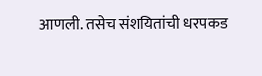आणली. तसेच संशयितांची धरपकड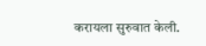करायला सुरुवात केली.